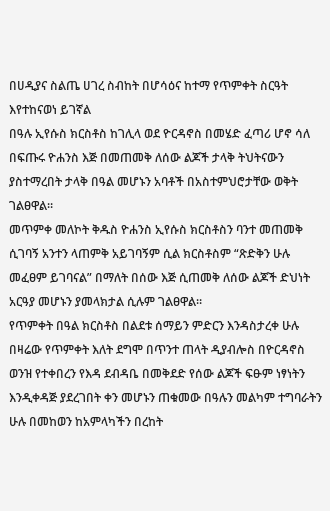በሀዲያና ስልጤ ሀገረ ስብከት በሆሳዕና ከተማ የጥምቀት ስርዓት እየተከናወነ ይገኛል
በዓሉ ኢየሱስ ክርስቶስ ከገሊላ ወደ ዮርዳኖስ በመሄድ ፈጣሪ ሆኖ ሳለ በፍጡሩ ዮሐንስ እጅ በመጠመቅ ለሰው ልጆች ታላቅ ትህትናውን ያስተማረበት ታላቅ በዓል መሆኑን አባቶች በአስተምህሮታቸው ወቅት ገልፀዋል።
መጥምቀ መለኮት ቅዱስ ዮሐንስ ኢየሱስ ክርስቶስን ባንተ መጠመቅ ሲገባኝ አንተን ላጠምቅ አይገባኝም ሲል ክርስቶስም “ጽድቅን ሁሉ መፈፀም ይገባናል” በማለት በሰው እጅ ሲጠመቅ ለሰው ልጆች ድህነት አርዓያ መሆኑን ያመላክታል ሲሉም ገልፀዋል።
የጥምቀት በዓል ክርስቶስ በልደቱ ሰማይን ምድርን እንዳስታረቀ ሁሉ በዛሬው የጥምቀት እለት ደግሞ በጥንተ ጠላት ዲያብሎስ በዮርዳኖስ ወንዝ የተቀበረን የእዳ ደብዳቤ በመቅደድ የሰው ልጆች ፍፁም ነፃነትን እንዲቀዳጅ ያደረገበት ቀን መሆኑን ጠቁመው በዓሉን መልካም ተግባራትን ሁሉ በመከወን ከአምላካችን በረከት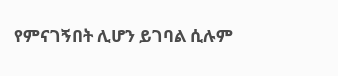የምናገኝበት ሊሆን ይገባል ሲሉም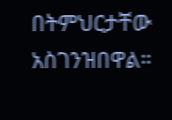በትምህርታቸው አስገንዝበዋል።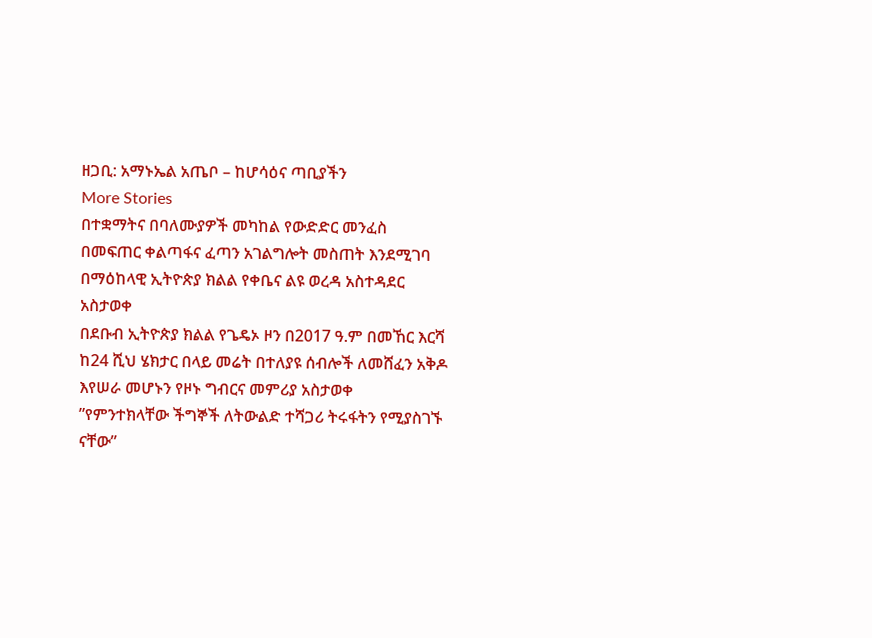ዘጋቢ: አማኑኤል አጤቦ – ከሆሳዕና ጣቢያችን
More Stories
በተቋማትና በባለሙያዎች መካከል የውድድር መንፈስ በመፍጠር ቀልጣፋና ፈጣን አገልግሎት መስጠት እንደሚገባ በማዕከላዊ ኢትዮጵያ ክልል የቀቤና ልዩ ወረዳ አስተዳደር አስታወቀ
በደቡብ ኢትዮጵያ ክልል የጌዴኦ ዞን በ2017 ዓ.ም በመኸር እርሻ ከ24 ሺህ ሄክታር በላይ መሬት በተለያዩ ሰብሎች ለመሸፈን አቅዶ እየሠራ መሆኑን የዞኑ ግብርና መምሪያ አስታወቀ
”የምንተክላቸው ችግኞች ለትውልድ ተሻጋሪ ትሩፋትን የሚያስገኙ ናቸው”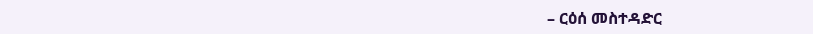– ርዕሰ መስተዳድር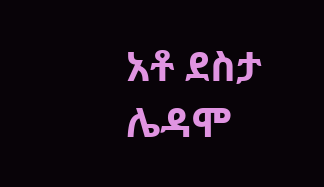አቶ ደስታ ሌዳሞ